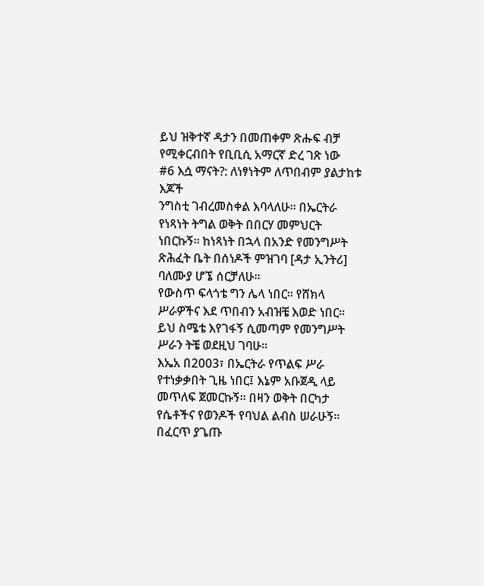ይህ ዝቅተኛ ዳታን በመጠቀም ጽሑፍ ብቻ የሚቀርብበት የቢቢሲ አማርኛ ድረ ገጽ ነው
#6 እሷ ማናት?: ለነፃነትም ለጥበብም ያልታከቱ እጆች
ንግስቲ ገብረመስቀል እባላለሁ። በኤርትራ የነጻነት ትግል ወቅት በበርሃ መምህርት ነበርኩኝ። ከነጻነት በኋላ በአንድ የመንግሥት ጽሕፈት ቤት በሰነዶች ምዝገባ [ዳታ ኢንትሪ] ባለሙያ ሆኜ ሰርቻለሁ።
የውስጥ ፍላጎቴ ግን ሌላ ነበር። የሸክላ ሥራዎችና እደ ጥበብን አብዝቼ እወድ ነበር። ይህ ስሜቴ እየገፋኝ ሲመጣም የመንግሥት ሥራን ትቼ ወደዚህ ገባሁ።
እኤአ በ2003፣ በኤርትራ የጥልፍ ሥራ የተነቃቃበት ጊዜ ነበር፤ እኔም አቡጀዲ ላይ መጥለፍ ጀመርኩኝ። በዛን ወቅት በርካታ የሴቶችና የወንዶች የባህል ልብስ ሠራሁኝ።
በፈርጥ ያጌጡ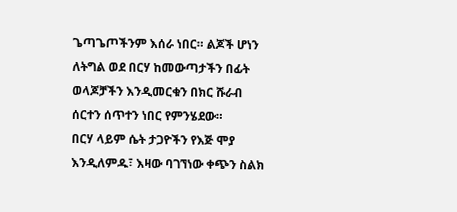ጌጣጌጦችንም እሰራ ነበር። ልጆች ሆነን ለትግል ወደ በርሃ ከመውጣታችን በፊት ወላጆቻችን እንዲመርቁን በክር ሹራብ ሰርተን ሰጥተን ነበር የምንሄደው።
በርሃ ላይም ሴት ታጋዮችን የእጅ ሞያ እንዲለምዱ፣ እዛው ባገኘነው ቀጭን ስልክ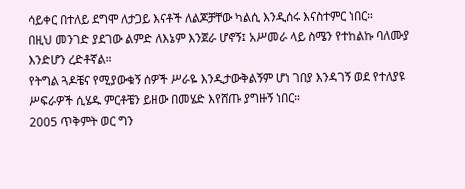ሳይቀር በተለይ ደግሞ ለታጋይ እናቶች ለልጆቻቸው ካልሲ እንዲሰሩ እናስተምር ነበር።
በዚህ መንገድ ያደገው ልምድ ለእኔም እንጀራ ሆኖኝ፤ አሥመራ ላይ ስሜን የተከልኩ ባለሙያ እንድሆን ረድቶኛል።
የትግል ጓዶቼና የሚያውቁኝ ሰዎች ሥራዬ እንዲታውቅልኝም ሆነ ገበያ እንዳገኝ ወደ የተለያዩ ሥፍራዎች ሲሄዱ ምርቶቼን ይዘው በመሄድ እየሸጡ ያግዙኝ ነበር።
2005 ጥቅምት ወር ግን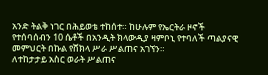አንድ ትልቅ ነገር በሕይወቴ ተከሰተ። ከሁሉም የኤርትራ ዞኖች የተሰባሰብን 10 ሴቶች በአንዲት ክላውዲያ ዛምቦኒ የተባለች ጣልያናዊ መምህርት በኩል የሸክላ ሥራ ሥልጠና አገኘን።
ለተከታታይ አስር ወራት ሥልጠና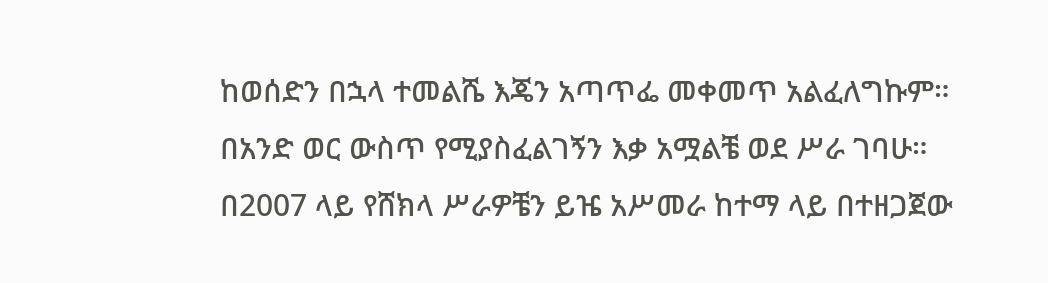ከወሰድን በኋላ ተመልሼ እጄን አጣጥፌ መቀመጥ አልፈለግኩም። በአንድ ወር ውስጥ የሚያስፈልገኝን እቃ አሟልቼ ወደ ሥራ ገባሁ።
በ2007 ላይ የሸክላ ሥራዎቼን ይዤ አሥመራ ከተማ ላይ በተዘጋጀው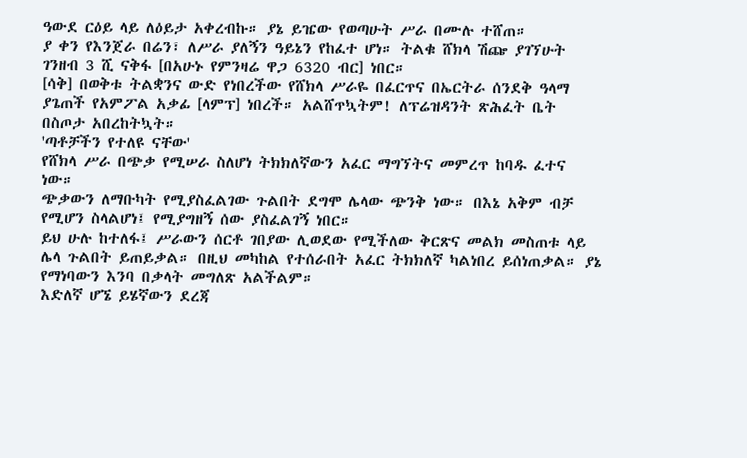ዓውደ ርዕይ ላይ ለዕይታ አቀረብኩ። ያኔ ይዤው የወጣሁት ሥራ በሙሉ ተሸጠ።
ያ ቀን የእንጀራ በሬን፣ ለሥራ ያለኝን ዓይኔን የከፈተ ሆነ። ትልቁ ሸክላ ሽጬ ያገኘሁት ገንዘብ 3 ሺ ናቅፋ [በአሁኑ የምንዛሬ ዋጋ 6320 ብር] ነበር።
[ሳቅ] በወቅቱ ትልቋንና ውድ የነበረችው የሸክላ ሥራዬ በፈርጥና በኤርትራ ሰንደቅ ዓላማ ያጌጠች የአምፖል አቃፊ [ላምፕ] ነበረች። አልሸጥኳትም! ለፕሬዝዳንት ጽሕፈት ቤት በስጦታ አበረከትኳት።
'ጣቶቻችን የተለዩ ናቸው'
የሸክላ ሥራ በጭቃ የሚሠራ ስለሆነ ትክክለኛውን አፈር ማግኘትና መምረጥ ከባዱ ፈተና ነው።
ጭቃውን ለማቡካት የሚያስፈልገው ጉልበት ደግሞ ሌላው ጭንቅ ነው። በእኔ አቅም ብቻ የሚሆን ስላልሆነ፤ የሚያግዘኝ ሰው ያስፈልገኝ ነበር።
ይህ ሁሉ ከተለፋ፤ ሥራውን ሰርቶ ገበያው ሊወደው የሚችለው ቅርጽና መልክ መስጠቱ ላይ ሌላ ጉልበት ይጠይቃል። በዚህ መካከል የተሰራበት አፈር ትክክለኛ ካልነበረ ይሰነጠቃል። ያኔ የማነባውን እንባ በቃላት መግለጽ አልችልም።
እድለኛ ሆኜ ይሄኛውን ደረጃ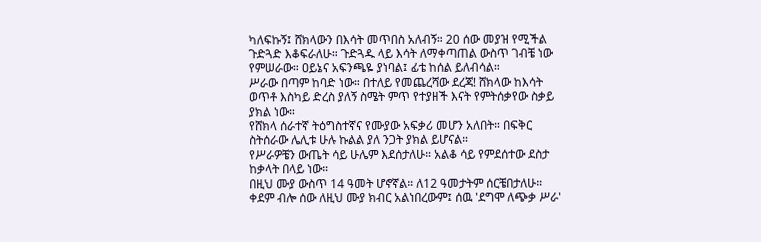ካለፍኩኝ፤ ሸክላውን በእሳት መጥበስ አለብኝ። 20 ሰው መያዝ የሚችል ጉድጓድ እቆፍራለሁ። ጉድጓዱ ላይ እሳት ለማቀጣጠል ውስጥ ገብቼ ነው የምሠራው። ዐይኔና አፍንጫዬ ያነባል፤ ፊቴ ከሰል ይለብሳል።
ሥራው በጣም ከባድ ነው። በተለይ የመጨረሻው ደረጃ! ሸክላው ከእሳት ወጥቶ እስካይ ድረስ ያለኝ ስሜት ምጥ የተያዘች እናት የምትሰቃየው ስቃይ ያክል ነው።
የሸክላ ሰራተኛ ትዕግስተኛና የሙያው አፍቃሪ መሆን አለበት። በፍቅር ስትሰራው ሌሊቱ ሁሉ ኩልል ያለ ንጋት ያክል ይሆናል።
የሥራዎቼን ውጤት ሳይ ሁሌም እደሰታለሁ። አልቆ ሳይ የምደሰተው ደስታ ከቃላት በላይ ነው።
በዚህ ሙያ ውስጥ 14 ዓመት ሆኖኛል። ለ12 ዓመታትም ሰርቼበታለሁ። ቀደም ብሎ ሰው ለዚህ ሙያ ክብር አልነበረውም፤ ሰዉ 'ደግሞ ለጭቃ ሥራ'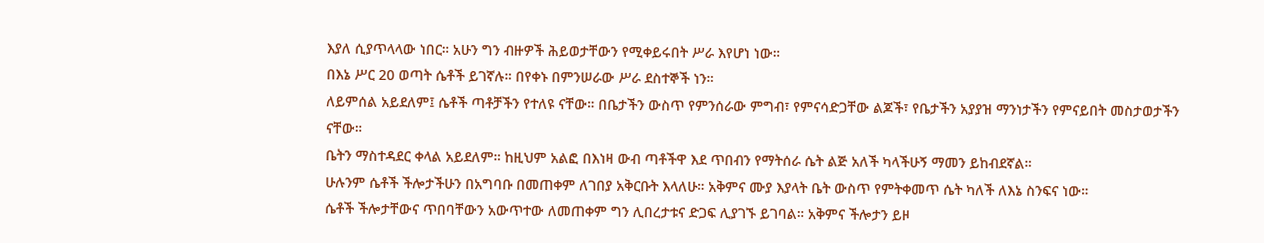እያለ ሲያጥላላው ነበር። አሁን ግን ብዙዎች ሕይወታቸውን የሚቀይሩበት ሥራ እየሆነ ነው።
በእኔ ሥር 20 ወጣት ሴቶች ይገኛሉ። በየቀኑ በምንሠራው ሥራ ደስተኞች ነን።
ለይምሰል አይደለም፤ ሴቶች ጣቶቻችን የተለዩ ናቸው። በቤታችን ውስጥ የምንሰራው ምግብ፣ የምናሳድጋቸው ልጆች፣ የቤታችን አያያዝ ማንነታችን የምናይበት መስታወታችን ናቸው።
ቤትን ማስተዳደር ቀላል አይደለም። ከዚህም አልፎ በእነዛ ውብ ጣቶችዋ እደ ጥበብን የማትሰራ ሴት ልጅ አለች ካላችሁኝ ማመን ይከብደኛል።
ሁሉንም ሴቶች ችሎታችሁን በአግባቡ በመጠቀም ለገበያ አቅርቡት እላለሁ። አቅምና ሙያ እያላት ቤት ውስጥ የምትቀመጥ ሴት ካለች ለእኔ ስንፍና ነው።
ሴቶች ችሎታቸውና ጥበባቸውን አውጥተው ለመጠቀም ግን ሊበረታቱና ድጋፍ ሊያገኙ ይገባል። አቅምና ችሎታን ይዞ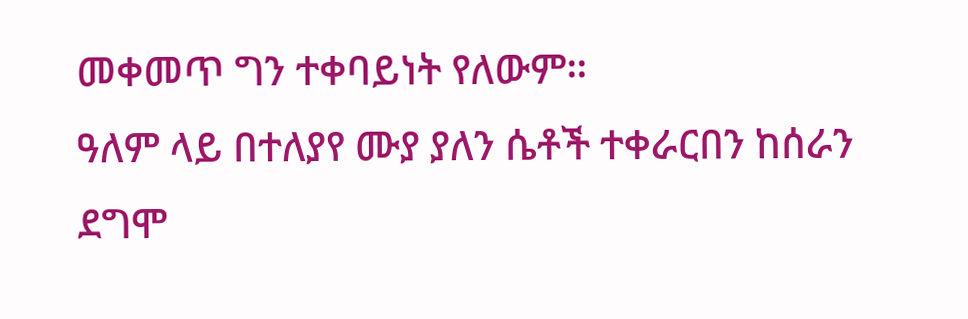መቀመጥ ግን ተቀባይነት የለውም።
ዓለም ላይ በተለያየ ሙያ ያለን ሴቶች ተቀራርበን ከሰራን ደግሞ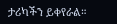ታሪካችን ይቀየራል።